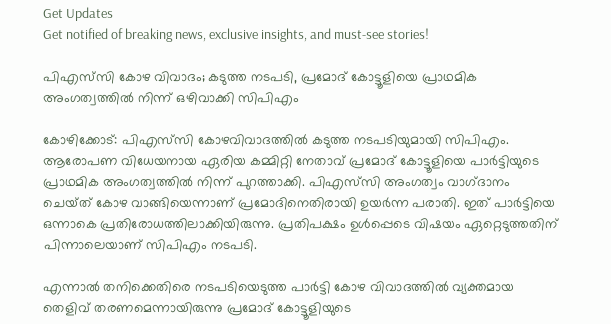Get Updates
Get notified of breaking news, exclusive insights, and must-see stories!

പിഎസ്‌സി കോഴ വിവാദം; കടുത്ത നടപടി, പ്രമോദ് കോട്ടൂളിയെ പ്രാഥമിക അംഗത്വത്തിൽ നിന്ന് ഒഴിവാക്കി സിപിഎം

കോഴിക്കോട്: പിഎസ്‌സി കോഴവിവാദത്തിൽ കടുത്ത നടപടിയുമായി സിപിഎം. ആരോപണ വിധേയനായ ഏരിയ കമ്മിറ്റി നേതാവ് പ്രമോദ് കോട്ടൂളിയെ പാർട്ടിയുടെ പ്രാഥമിക അംഗത്വത്തിൽ നിന്ന് പുറത്താക്കി. പിഎസ്‌സി അംഗത്വം വാഗ്‌ദാനം ചെയ്‌ത്‌ കോഴ വാങ്ങിയെന്നാണ് പ്രമോദിനെതിരായി ഉയർന്ന പരാതി. ഇത് പാർട്ടിയെ ഒന്നാകെ പ്രതിരോധത്തിലാക്കിയിരുന്നു. പ്രതിപക്ഷം ഉൾപ്പെടെ വിഷയം ഏറ്റെടുത്തതിന് പിന്നാലെയാണ് സിപിഎം നടപടി.

എന്നാൽ തനിക്കെതിരെ നടപടിയെടുത്ത പാര്‍ട്ടി കോഴ വിവാദത്തില്‍ വ്യക്തമായ തെളിവ് തരണമെന്നായിരുന്നു പ്രമോദ് കോട്ടൂളിയുടെ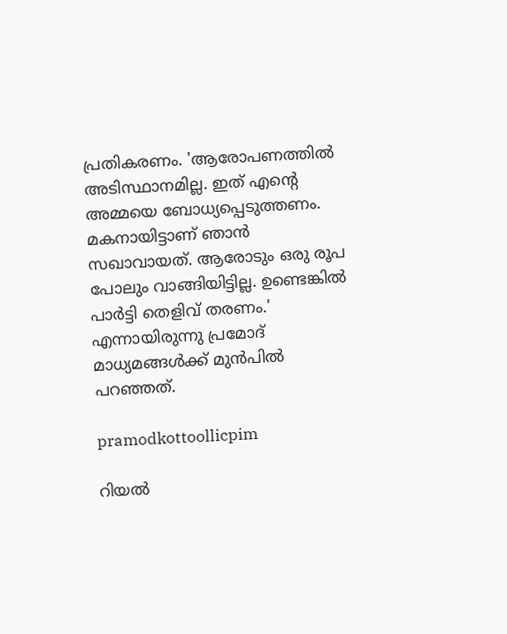പ്രതികരണം. 'ആരോപണത്തില്‍ അടിസ്ഥാനമില്ല. ഇത് എന്റെ അമ്മയെ ബോധ്യപ്പെടുത്തണം. മകനായിട്ടാണ് ഞാന്‍ സഖാവായത്. ആരോടും ഒരു രൂപ പോലും വാങ്ങിയിട്ടില്ല. ഉണ്ടെങ്കില്‍ പാര്‍ട്ടി തെളിവ് തരണം.' എന്നായിരുന്നു പ്രമോദ് മാധ്യമങ്ങൾക്ക് മുൻപിൽ പറഞ്ഞത്.

pramodkottoollicpim

റിയൽ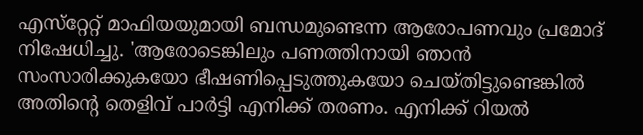എസ്‌റ്റേറ്റ് മാഫിയയുമായി ബന്ധമുണ്ടെന്ന ആരോപണവും പ്രമോദ് നിഷേധിച്ചു. 'ആരോടെങ്കിലും പണത്തിനായി ഞാന്‍ സംസാരിക്കുകയോ ഭീഷണിപ്പെടുത്തുകയോ ചെയ്‌തിട്ടുണ്ടെങ്കിൽ അതിന്റെ തെളിവ് പാര്‍ട്ടി എനിക്ക് തരണം. എനിക്ക് റിയല്‍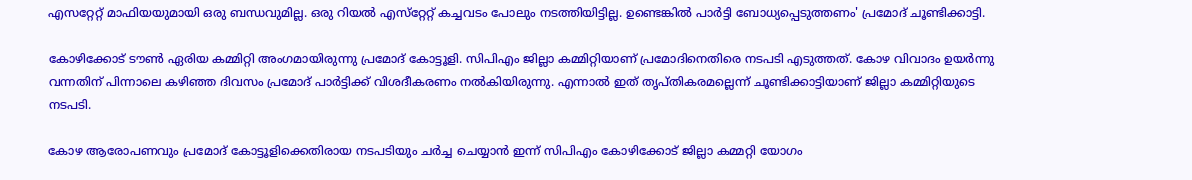എസറ്റേറ്റ് മാഫിയയുമായി ഒരു ബന്ധവുമില്ല. ഒരു റിയല്‍ എസ്‌റ്റേറ്റ് കച്ചവടം പോലും നടത്തിയിട്ടില്ല. ഉണ്ടെങ്കില്‍ പാര്‍ട്ടി ബോധ്യപ്പെടുത്തണം' പ്രമോദ് ചൂണ്ടിക്കാട്ടി.

കോഴിക്കോട് ടൗൺ ഏരിയ കമ്മിറ്റി അംഗമായിരുന്നു പ്രമോദ് കോട്ടൂളി. സിപിഎം ജില്ലാ കമ്മിറ്റിയാണ് പ്രമോദിനെതിരെ നടപടി എടുത്തത്. കോഴ വിവാദം ഉയർന്നു വന്നതിന് പിന്നാലെ കഴിഞ്ഞ ദിവസം പ്രമോദ് പാർട്ടിക്ക് വിശദീകരണം നൽകിയിരുന്നു. എന്നാൽ ഇത് തൃപ്‌തികരമല്ലെന്ന് ചൂണ്ടിക്കാട്ടിയാണ് ജില്ലാ കമ്മിറ്റിയുടെ നടപടി.

കോഴ ആരോപണവും പ്രമോദ് കോട്ടൂളിക്കെതിരായ നടപടിയും ചർച്ച ചെയ്യാൻ ഇന്ന് സിപിഎം കോഴിക്കോട് ജില്ലാ കമ്മറ്റി യോഗം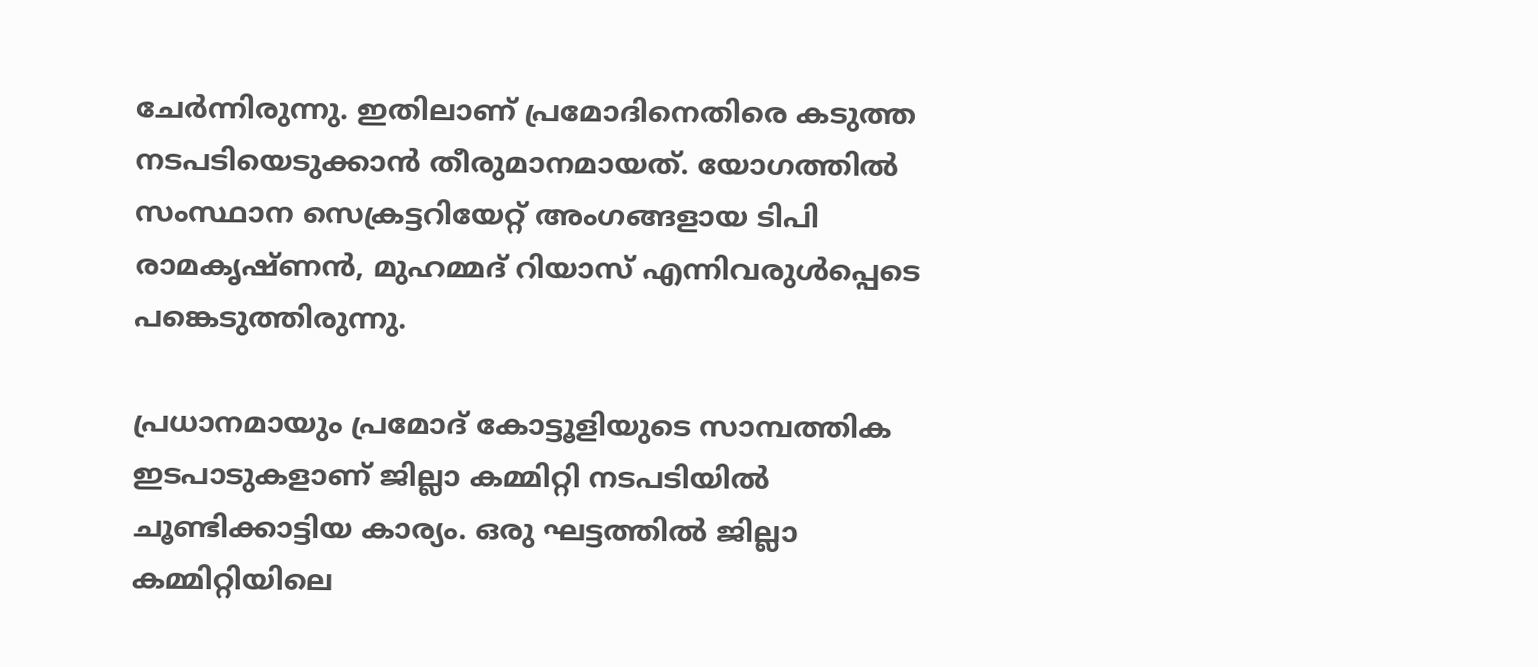ചേര്‍ന്നിരുന്നു. ഇതിലാണ് പ്രമോദിനെതിരെ കടുത്ത നടപടിയെടുക്കാൻ തീരുമാനമായത്. യോഗത്തിൽ സംസ്ഥാന സെക്രട്ടറിയേറ്റ് അംഗങ്ങളായ ടിപി രാമകൃഷ്‌ണൻ, മുഹമ്മദ് റിയാസ് എന്നിവരുൾപ്പെടെ പങ്കെടുത്തിരുന്നു.

പ്രധാനമായും പ്രമോദ് കോട്ടൂളിയുടെ സാമ്പത്തിക ഇടപാടുകളാണ് ജില്ലാ കമ്മിറ്റി നടപടിയിൽ ചൂണ്ടിക്കാട്ടിയ കാര്യം. ഒരു ഘട്ടത്തിൽ ജില്ലാ കമ്മിറ്റിയിലെ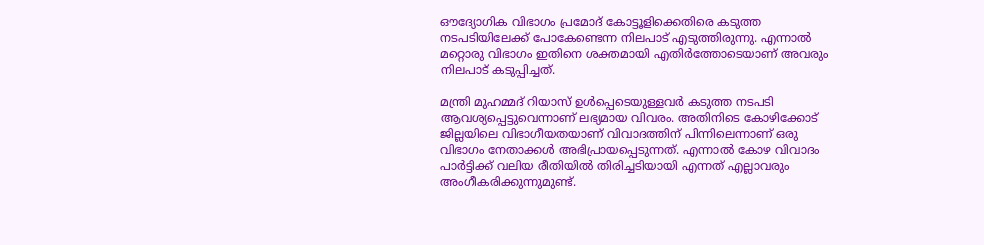ഔദ്യോഗിക വിഭാഗം പ്രമോദ് കോട്ടൂളിക്കെതിരെ കടുത്ത നടപടിയിലേക്ക് പോകേണ്ടെന്ന നിലപാട് എടുത്തിരുന്നു. എന്നാൽ മറ്റൊരു വിഭാഗം ഇതിനെ ശക്തമായി എതിർത്തോടെയാണ് അവരും നിലപാട് കടുപ്പിച്ചത്.

മന്ത്രി മുഹമ്മദ് റിയാസ് ഉൾപ്പെടെയുള്ളവർ കടുത്ത നടപടി ആവശ്യപ്പെട്ടുവെന്നാണ് ലഭ്യമായ വിവരം. അതിനിടെ കോഴിക്കോട് ജില്ലയിലെ വിഭാഗീയതയാണ് വിവാദത്തിന് പിന്നിലെന്നാണ് ഒരു വിഭാഗം നേതാക്കൾ അഭിപ്രായപ്പെടുന്നത്. എന്നാൽ കോഴ വിവാദം പാർട്ടിക്ക് വലിയ രീതിയിൽ തിരിച്ചടിയായി എന്നത് എല്ലാവരും അംഗീകരിക്കുന്നുമുണ്ട്.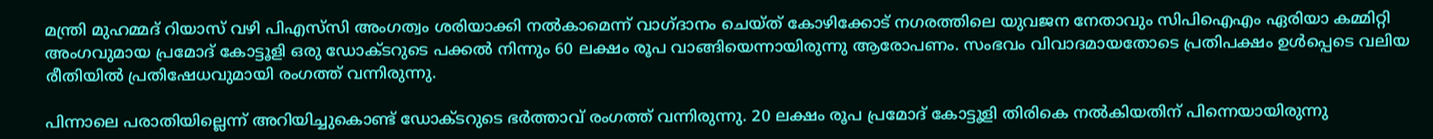മന്ത്രി മുഹമ്മദ് റിയാസ് വഴി പിഎസ്‌സി അംഗത്വം ശരിയാക്കി നൽകാമെന്ന് വാഗ്‌ദാനം ചെയ്‌ത്‌ കോഴിക്കോട് നഗരത്തിലെ യുവജന നേതാവും സിപിഐഎം ഏരിയാ കമ്മിറ്റി അംഗവുമായ പ്രമോദ് കോട്ടൂളി ഒരു ഡോക്‌ടറുടെ പക്കൽ നിന്നും 60 ലക്ഷം രൂപ വാങ്ങിയെന്നായിരുന്നു ആരോപണം. സംഭവം വിവാദമായതോടെ പ്രതിപക്ഷം ഉൾപ്പെടെ വലിയ രീതിയിൽ പ്രതിഷേധവുമായി രംഗത്ത് വന്നിരുന്നു.

പിന്നാലെ പരാതിയില്ലെന്ന് അറിയിച്ചുകൊണ്ട് ഡോക്‌ടറുടെ ഭർത്താവ് രംഗത്ത് വന്നിരുന്നു. 20 ലക്ഷം രൂപ പ്രമോദ് കോട്ടൂളി തിരികെ നൽകിയതിന് പിന്നെയായിരുന്നു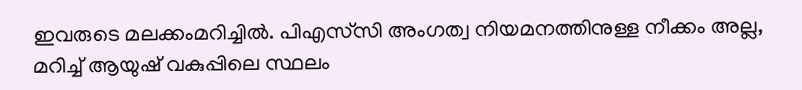ഇവരുടെ മലക്കംമറിച്ചിൽ. പിഎസ്‌സി അംഗത്വ നിയമനത്തിനുള്ള നീക്കം അല്ല, മറിച്ച് ആയുഷ് വകുപ്പിലെ സ്ഥലം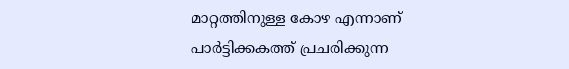മാറ്റത്തിനുള്ള കോഴ എന്നാണ് പാർട്ടിക്കകത്ത് പ്രചരിക്കുന്ന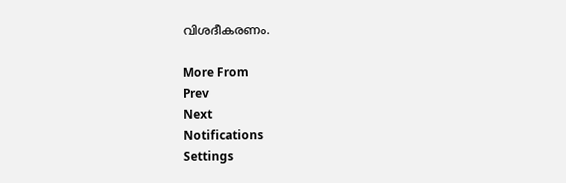വിശദീകരണം.

More From
Prev
Next
Notifications
Settings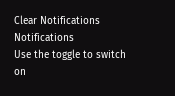Clear Notifications
Notifications
Use the toggle to switch on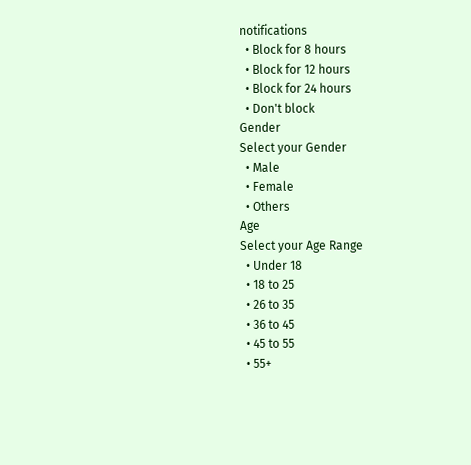notifications
  • Block for 8 hours
  • Block for 12 hours
  • Block for 24 hours
  • Don't block
Gender
Select your Gender
  • Male
  • Female
  • Others
Age
Select your Age Range
  • Under 18
  • 18 to 25
  • 26 to 35
  • 36 to 45
  • 45 to 55
  • 55+